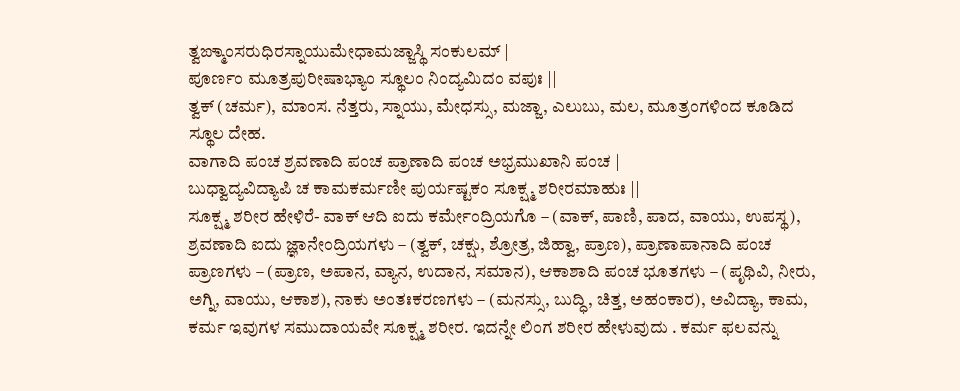ತ್ವಙ್ಮಾಂಸರುಧಿರಸ್ನಾಯುಮೇಧಾಮಜ್ಜಾಸ್ಥಿ ಸಂಕುಲಮ್ |
ಪೂರ್ಣಂ ಮೂತ್ರಪುರೀಷಾಭ್ಯಾಂ ಸ್ಥೂಲಂ ನಿಂದ್ಯಮಿದಂ ವಪುಃ ||
ತ್ವಕ್ (ಚರ್ಮ), ಮಾಂಸ. ನೆತ್ತರು, ಸ್ನಾಯು, ಮೇಧಸ್ಸು, ಮಜ್ಜಾ, ಎಲುಬು, ಮಲ, ಮೂತ್ರಂಗಳಿಂದ ಕೂಡಿದ ಸ್ಥೂಲ ದೇಹ.
ವಾಗಾದಿ ಪಂಚ ಶ್ರವಣಾದಿ ಪಂಚ ಪ್ರಾಣಾದಿ ಪಂಚ ಅಭ್ರಮುಖಾನಿ ಪಂಚ |
ಬುಧ್ವಾದ್ಯವಿದ್ಯಾಪಿ ಚ ಕಾಮಕರ್ಮಣೀ ಪುರ್ಯಷ್ಟಕಂ ಸೂಕ್ಷ್ಮ ಶರೀರಮಾಹುಃ ||
ಸೂಕ್ಷ್ಮ ಶರೀರ ಹೇಳಿರೆ- ವಾಕ್ ಆದಿ ಐದು ಕರ್ಮೇಂದ್ರಿಯಗೊ – (ವಾಕ್, ಪಾಣಿ, ಪಾದ, ವಾಯು, ಉಪಸ್ಥ), ಶ್ರವಣಾದಿ ಐದು ಜ್ಞಾನೇಂದ್ರಿಯಗಳು – (ತ್ವಕ್, ಚಕ್ಷು, ಶ್ರೋತ್ರ, ಜಿಹ್ವಾ, ಪ್ರಾಣ), ಪ್ರಾಣಾಪಾನಾದಿ ಪಂಚ ಪ್ರಾಣಗಳು – (ಪ್ರಾಣ, ಅಪಾನ, ವ್ಯಾನ, ಉದಾನ, ಸಮಾನ), ಆಕಾಶಾದಿ ಪಂಚ ಭೂತಗಳು – (ಪೃಥಿವಿ, ನೀರು, ಅಗ್ನಿ, ವಾಯು, ಆಕಾಶ), ನಾಕು ಅಂತಃಕರಣಗಳು – (ಮನಸ್ಸು, ಬುದ್ಧಿ, ಚಿತ್ತ, ಅಹಂಕಾರ), ಅವಿದ್ಯಾ, ಕಾಮ, ಕರ್ಮ ಇವುಗಳ ಸಮುದಾಯವೇ ಸೂಕ್ಷ್ಮ ಶರೀರ. ಇದನ್ನೇ ಲಿಂಗ ಶರೀರ ಹೇಳುವುದು . ಕರ್ಮ ಫಲವನ್ನು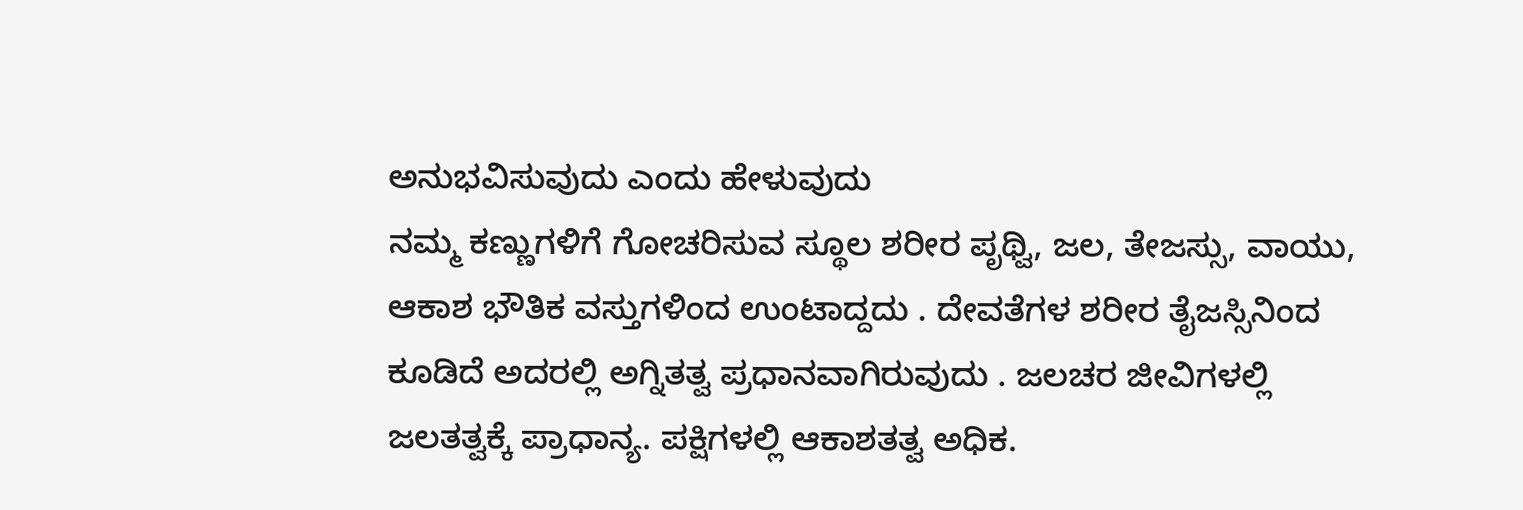ಅನುಭವಿಸುವುದು ಎಂದು ಹೇಳುವುದು
ನಮ್ಮ ಕಣ್ಣುಗಳಿಗೆ ಗೋಚರಿಸುವ ಸ್ಥೂಲ ಶರೀರ ಪೃಥ್ವಿ, ಜಲ, ತೇಜಸ್ಸು, ವಾಯು, ಆಕಾಶ ಭೌತಿಕ ವಸ್ತುಗಳಿಂದ ಉಂಟಾದ್ದದು . ದೇವತೆಗಳ ಶರೀರ ತೈಜಸ್ಸಿನಿಂದ ಕೂಡಿದೆ ಅದರಲ್ಲಿ ಅಗ್ನಿತತ್ವ ಪ್ರಧಾನವಾಗಿರುವುದು . ಜಲಚರ ಜೀವಿಗಳಲ್ಲಿ ಜಲತತ್ವಕ್ಕೆ ಪ್ರಾಧಾನ್ಯ. ಪಕ್ಷಿಗಳಲ್ಲಿ ಆಕಾಶತತ್ವ ಅಧಿಕ.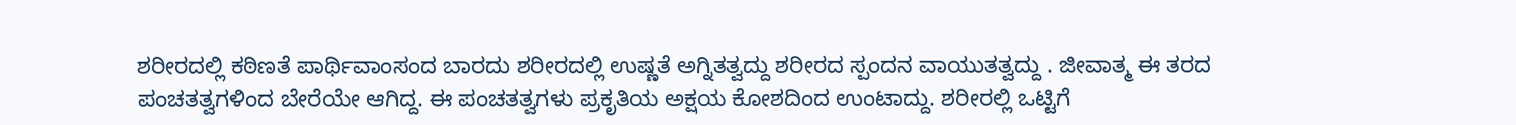ಶರೀರದಲ್ಲಿ ಕಠಿಣತೆ ಪಾರ್ಥಿವಾಂಸಂದ ಬಾರದು ಶರೀರದಲ್ಲಿ ಉಷ್ಣತೆ ಅಗ್ನಿತತ್ವದ್ದು ಶರೀರದ ಸ್ಪಂದನ ವಾಯುತತ್ವದ್ದು . ಜೀವಾತ್ಮ ಈ ತರದ ಪಂಚತತ್ವಗಳಿಂದ ಬೇರೆಯೇ ಆಗಿದ್ದ. ಈ ಪಂಚತತ್ವಗಳು ಪ್ರಕೃತಿಯ ಅಕ್ಷಯ ಕೋಶದಿಂದ ಉಂಟಾದ್ದು. ಶರೀರಲ್ಲಿ ಒಟ್ಟಿಗೆ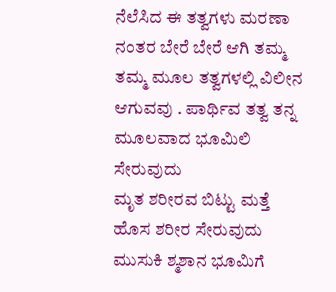ನೆಲೆಸಿದ ಈ ತತ್ವಗಳು ಮರಣಾ ನಂತರ ಬೇರೆ ಬೇರೆ ಆಗಿ ತಮ್ಮ ತಮ್ಮ ಮೂಲ ತತ್ವಗಳಲ್ಲಿ ವಿಲೀನ ಆಗುವವು . ಪಾರ್ಥಿವ ತತ್ವ ತನ್ನ ಮೂಲವಾದ ಭೂಮಿಲಿ ಸೇರುವುದು
ಮೃತ ಶರೀರವ ಬಿಟ್ಟು ಮತ್ತೆ ಹೊಸ ಶರೀರ ಸೇರುವುದು ಮುಸುಕಿ ಶ್ಮಶಾನ ಭೂಮಿಗೆ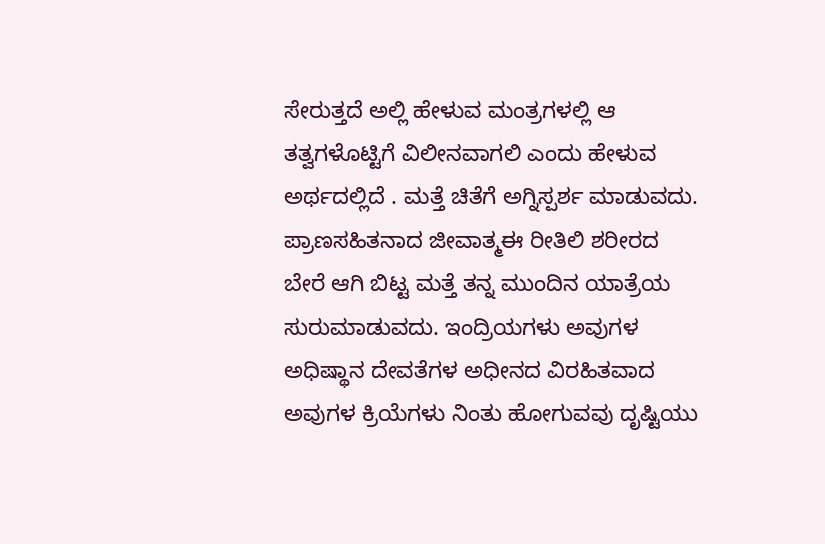ಸೇರುತ್ತದೆ ಅಲ್ಲಿ ಹೇಳುವ ಮಂತ್ರಗಳಲ್ಲಿ ಆ ತತ್ವಗಳೊಟ್ಟಿಗೆ ವಿಲೀನವಾಗಲಿ ಎಂದು ಹೇಳುವ ಅರ್ಥದಲ್ಲಿದೆ . ಮತ್ತೆ ಚಿತೆಗೆ ಅಗ್ನಿಸ್ಪರ್ಶ ಮಾಡುವದು. ಪ್ರಾಣಸಹಿತನಾದ ಜೀವಾತ್ಮಈ ರೀತಿಲಿ ಶರೀರದ ಬೇರೆ ಆಗಿ ಬಿಟ್ಟ ಮತ್ತೆ ತನ್ನ ಮುಂದಿನ ಯಾತ್ರೆಯ ಸುರುಮಾಡುವದು. ಇಂದ್ರಿಯಗಳು ಅವುಗಳ ಅಧಿಷ್ಥಾನ ದೇವತೆಗಳ ಅಧೀನದ ವಿರಹಿತವಾದ ಅವುಗಳ ಕ್ರಿಯೆಗಳು ನಿಂತು ಹೋಗುವವು ದೃಷ್ಟಿಯು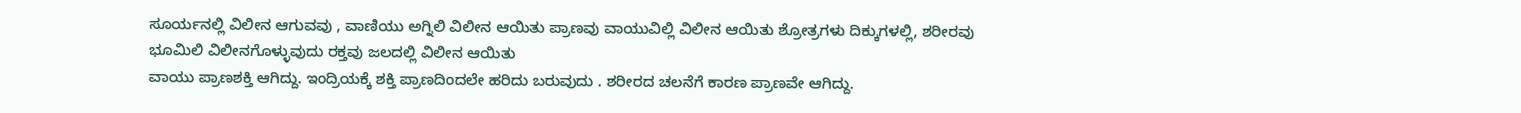ಸೂರ್ಯನಲ್ಲಿ ವಿಲೀನ ಆಗುವವು , ವಾಣಿಯು ಅಗ್ನಿಲಿ ವಿಲೀನ ಆಯಿತು ಪ್ರಾಣವು ವಾಯುವಿಲ್ಲಿ ವಿಲೀನ ಆಯಿತು ಶ್ರೋತ್ರಗಳು ದಿಕ್ಕುಗಳಲ್ಲಿ, ಶರೀರವು ಭೂಮಿಲಿ ವಿಲೀನಗೊಳ್ಳುವುದು ರಕ್ತವು ಜಲದಲ್ಲಿ ವಿಲೀನ ಆಯಿತು
ವಾಯು ಪ್ರಾಣಶಕ್ತಿ ಆಗಿದ್ದು. ಇಂದ್ರಿಯಕ್ಕೆ ಶಕ್ತಿ ಪ್ರಾಣದಿಂದಲೇ ಹರಿದು ಬರುವುದು . ಶರೀರದ ಚಲನೆಗೆ ಕಾರಣ ಪ್ರಾಣವೇ ಆಗಿದ್ದು.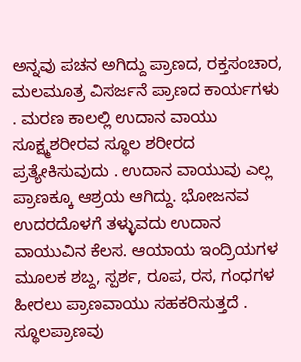ಅನ್ನವು ಪಚನ ಅಗಿದ್ದು ಪ್ರಾಣದ, ರಕ್ತಸಂಚಾರ, ಮಲಮೂತ್ರ ವಿಸರ್ಜನೆ ಪ್ರಾಣದ ಕಾರ್ಯಗಳು . ಮರಣ ಕಾಲಲ್ಲಿ ಉದಾನ ವಾಯು ಸೂಕ್ಷ್ಮಶರೀರವ ಸ್ಥೂಲ ಶರೀರದ ಪ್ರತ್ಯೇಕಿಸುವುದು . ಉದಾನ ವಾಯುವು ಎಲ್ಲ ಪ್ರಾಣಕ್ಕೂ ಆಶ್ರಯ ಆಗಿದ್ದು. ಭೋಜನವ ಉದರದೊಳಗೆ ತಳ್ಳುವದು ಉದಾನ ವಾಯುವಿನ ಕೆಲಸ. ಆಯಾಯ ಇಂದ್ರಿಯಗಳ ಮೂಲಕ ಶಬ್ದ, ಸ್ಪರ್ಶ, ರೂಪ, ರಸ, ಗಂಧಗಳ ಹೀರಲು ಪ್ರಾಣವಾಯು ಸಹಕರಿಸುತ್ತದೆ . ಸ್ಥೂಲಪ್ರಾಣವು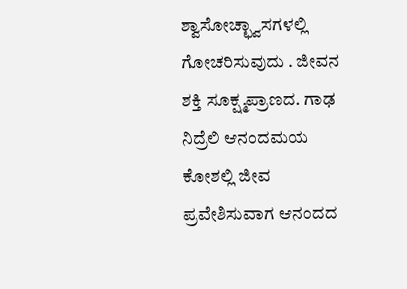ಶ್ವಾಸೋಚ್ಛ್ವಾಸಗಳಲ್ಲಿ ಗೋಚರಿಸುವುದು . ಜೀವನ ಶಕ್ತಿ ಸೂಕ್ಷ್ಮಪ್ರಾಣದ. ಗಾಢ ನಿದ್ರೆಲಿ ಆನಂದಮಯ ಕೋಶಲ್ಲಿ ಜೀವ ಪ್ರವೇಶಿಸುವಾಗ ಆನಂದದ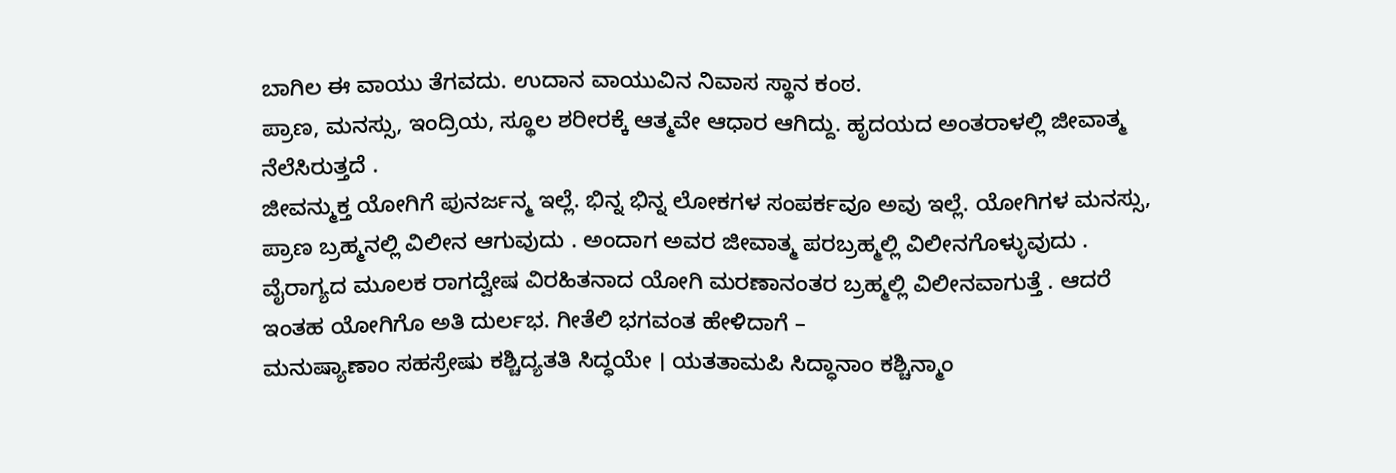ಬಾಗಿಲ ಈ ವಾಯು ತೆಗವದು. ಉದಾನ ವಾಯುವಿನ ನಿವಾಸ ಸ್ಥಾನ ಕಂಠ.
ಪ್ರಾಣ, ಮನಸ್ಸು, ಇಂದ್ರಿಯ, ಸ್ಥೂಲ ಶರೀರಕ್ಕೆ ಆತ್ಮವೇ ಆಧಾರ ಆಗಿದ್ದು. ಹೃದಯದ ಅಂತರಾಳಲ್ಲಿ ಜೀವಾತ್ಮ ನೆಲೆಸಿರುತ್ತದೆ .
ಜೀವನ್ಮುಕ್ತ ಯೋಗಿಗೆ ಪುನರ್ಜನ್ಮ ಇಲ್ಲೆ. ಭಿನ್ನ ಭಿನ್ನ ಲೋಕಗಳ ಸಂಪರ್ಕವೂ ಅವು ಇಲ್ಲೆ. ಯೋಗಿಗಳ ಮನಸ್ಸು, ಪ್ರಾಣ ಬ್ರಹ್ಮನಲ್ಲಿ ವಿಲೀನ ಆಗುವುದು . ಅಂದಾಗ ಅವರ ಜೀವಾತ್ಮ ಪರಬ್ರಹ್ಮಲ್ಲಿ ವಿಲೀನಗೊಳ್ಳುವುದು . ವೈರಾಗ್ಯದ ಮೂಲಕ ರಾಗದ್ವೇಷ ವಿರಹಿತನಾದ ಯೋಗಿ ಮರಣಾನಂತರ ಬ್ರಹ್ಮಲ್ಲಿ ವಿಲೀನವಾಗುತ್ತೆ . ಆದರೆ ಇಂತಹ ಯೋಗಿಗೊ ಅತಿ ದುರ್ಲಭ. ಗೀತೆಲಿ ಭಗವಂತ ಹೇಳಿದಾಗೆ –
ಮನುಷ್ಯಾಣಾಂ ಸಹಸ್ರೇಷು ಕಶ್ಚಿದ್ಯತತಿ ಸಿದ್ಧಯೇ । ಯತತಾಮಪಿ ಸಿದ್ಧಾನಾಂ ಕಶ್ಚಿನ್ಮಾಂ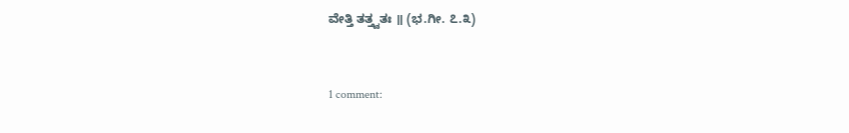ವೇತ್ತಿ ತತ್ತ್ವತಃ ॥ (ಭ.ಗೀ. ೭.೩)


1 comment: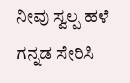ನೀವು ಸ್ವಲ್ಪ ಹಳೆ ಗನ್ನಡ ಸೇರಿಸಿ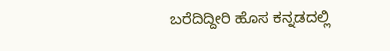ಬರೆದಿದ್ದೀರಿ ಹೊಸ ಕನ್ನಡದಲ್ಲಿ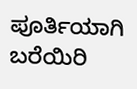ಪೂರ್ತಿಯಾಗಿ ಬರೆಯಿರಿ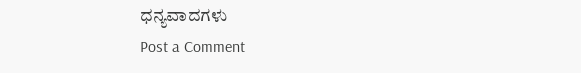ಧನ್ಯವಾದಗಳು
Post a Comment